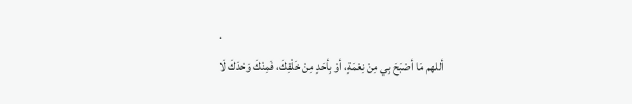.
أللهم مَا أصْبَحَ بِي مِنْ نِعْمَةٍ، أوْ بِأحَدٍ مِنْ خَلْقِكَ، فَمِنْكَ وَحْدَكَ لَا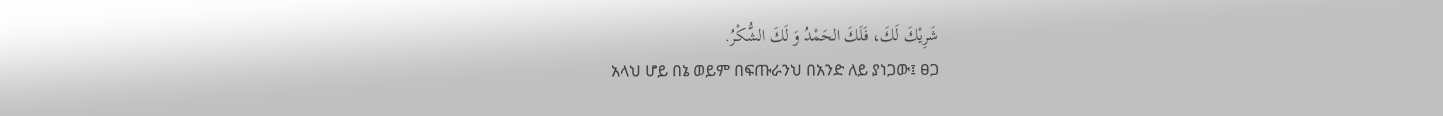شَرِيْكَ لَكَ، فَلَكَ الحَمْدُ وَ لَكَ الشُّكْرُ.
አላህ ሆይ በኔ ወይም በፍጡራንህ በአንድ ለይ ያነጋው፤ ፀጋ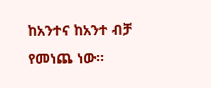ከአንተና ከአንተ ብቻ የመነጨ ነው፡፡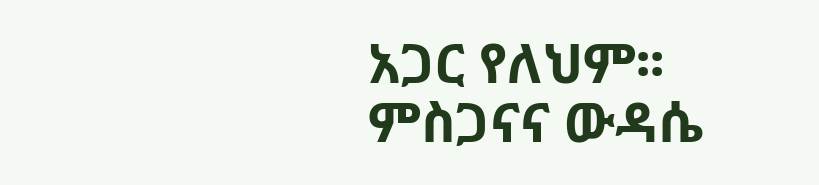አጋር የለህም፡፡ ምስጋናና ውዳሴ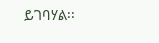ይገባሃል፡፡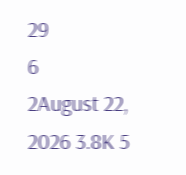29
6
2August 22, 2026 3.8K 5